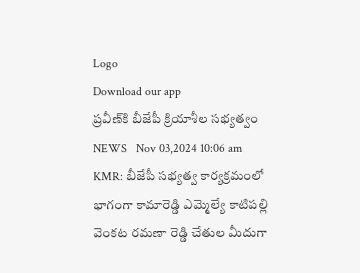Logo
Download our app
ప్రవీణ్‌కి బీజేపీ క్రియాశీల సభ్యత్వం
NEWS   Nov 03,2024 10:06 am
KMR: బీజేపీ సభ్యత్వ కార్యక్రమంలో భాగంగా కామారెడ్డి ఎమ్మెల్యే కాటిపల్లి వెంకట రమణా రెడ్డి చేతుల మీదుగా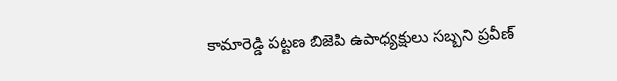కామారెడ్డి పట్టణ బిజెపి ఉపాధ్యక్షులు సబ్బని ప్రవీణ్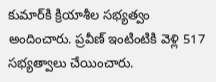కుమార్‌కి క్రియాశీల సభ్యత్వం అందించారు. ప్రవీణ్ ఇంటింటికి వెళ్లి 517 సభ్యత్వాలు చేయించారు.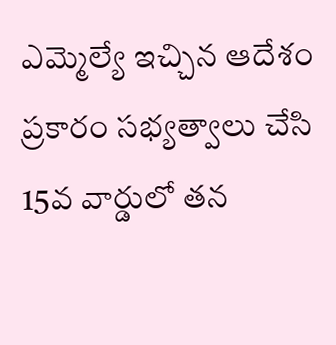ఎమ్మెల్యే ఇచ్చిన ఆదేశం ప్రకారం సభ్యత్వాలు చేసి 15వ వార్డులో తన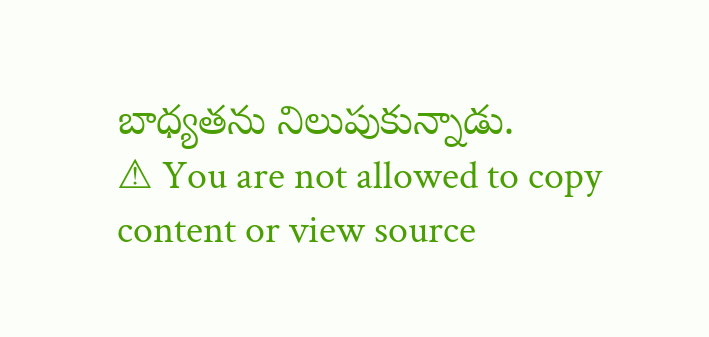బాధ్యతను నిలుపుకున్నాడు.
⚠ You are not allowed to copy content or view source